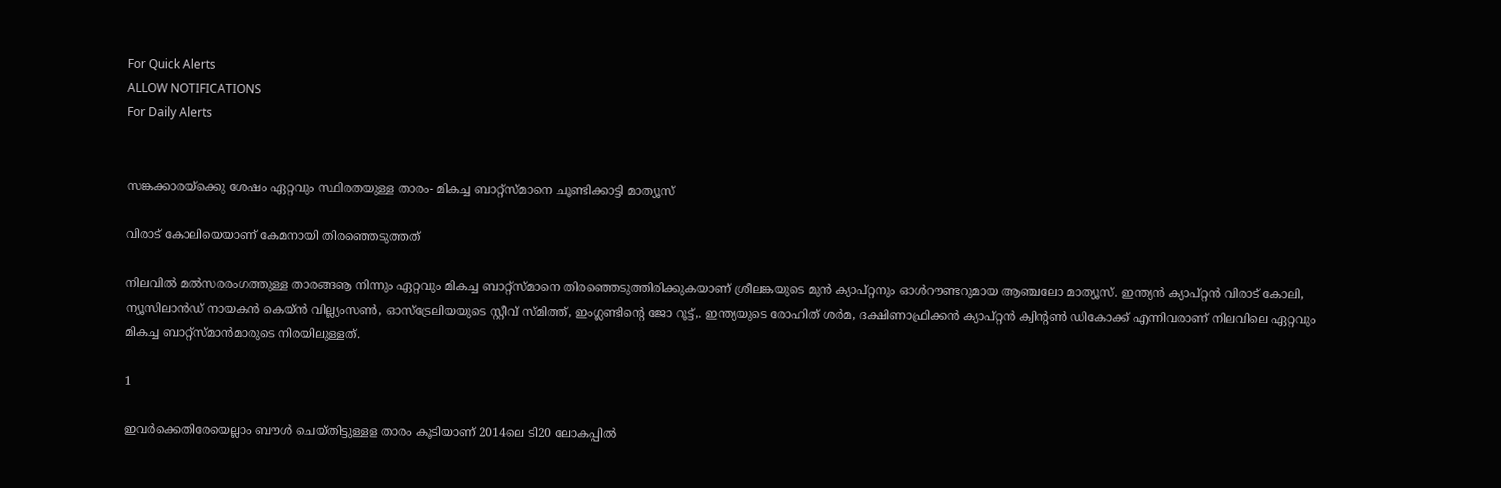For Quick Alerts
ALLOW NOTIFICATIONS
For Daily Alerts


സങ്കക്കാരയ്‌ക്കെു ശേഷം ഏറ്റവും സ്ഥിരതയുള്ള താരം- മികച്ച ബാറ്റ്‌സ്മാനെ ചൂണ്ടിക്കാട്ടി മാത്യൂസ്

വിരാട് കോലിയെയാണ് കേമനായി തിരഞ്ഞെടുത്തത്

നിലവില്‍ മല്‍സരരംഗത്തുള്ള താരങ്ങൡ നിന്നും ഏറ്റവും മികച്ച ബാറ്റ്‌സ്മാനെ തിരഞ്ഞെടുത്തിരിക്കുകയാണ് ശ്രീലങ്കയുടെ മുന്‍ ക്യാപ്റ്റനും ഓള്‍റൗണ്ടറുമായ ആഞ്ചലോ മാത്യൂസ്. ഇന്ത്യന്‍ ക്യാപ്റ്റന്‍ വിരാട് കോലി, ന്യൂസിലാന്‍ഡ് നായകന്‍ കെയ്ന്‍ വില്ല്യംസണ്‍, ഓസ്‌ട്രേലിയയുടെ സ്റ്റീവ് സ്മിത്ത്, ഇംഗ്ലണ്ടിന്റെ ജോ റൂട്ട്,. ഇന്ത്യയുടെ രോഹിത് ശര്‍മ, ദക്ഷിണാഫ്രിക്കന്‍ ക്യാപ്റ്റന്‍ ക്വിന്റണ്‍ ഡികോക്ക് എന്നിവരാണ് നിലവിലെ ഏറ്റവും മികച്ച ബാറ്റ്‌സ്മാന്‍മാരുടെ നിരയിലുള്ളത്.

1

ഇവര്‍ക്കെതിരേയെല്ലാം ബൗള്‍ ചെയ്തിട്ടുള്ളള താരം കൂടിയാണ് 2014ലെ ടി20 ലോകപ്പില്‍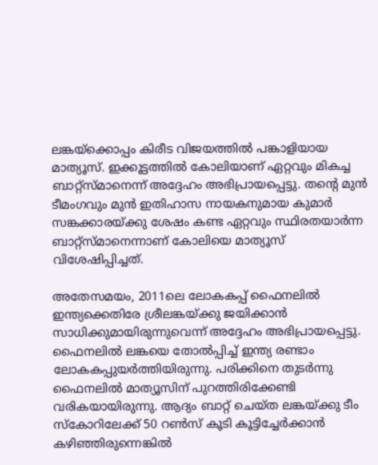ലങ്കയ്‌ക്കൊപ്പം കിരീട വിജയത്തില്‍ പങ്കാളിയായ മാത്യൂസ്. ഇക്കൂട്ടത്തില്‍ കോലിയാണ് ഏറ്റവും മികച്ച ബാറ്റ്‌സ്മാനെന്ന് അദ്ദേഹം അഭിപ്രായപ്പെട്ടു. തന്റെ മുന്‍ ടീമംഗവും മുന്‍ ഇതിഹാസ നായകനുമായ കുമാര്‍ സങ്കക്കാരയ്ക്കു ശേഷം കണ്ട ഏറ്റവും സ്ഥിരതയാര്‍ന്ന ബാറ്റ്‌സ്മാനെന്നാണ് കോലിയെ മാത്യൂസ് വിശേഷിപ്പിച്ചത്.

അതേസമയം, 2011ലെ ലോകകപ്പ് ഫൈനലില്‍ ഇന്ത്യക്കെതിരേ ശ്രീലങ്കയ്ക്കു ജയിക്കാന്‍ സാധിക്കുമായിരുന്നുവെന്ന് അദ്ദേഹം അഭിപ്രായപ്പെട്ടു. ഫൈനലില്‍ ലങ്കയെ തോല്‍പ്പിച്ച് ഇന്ത്യ രണ്ടാം ലോകകപ്പുയര്‍ത്തിയിരുന്നു. പരിക്കിനെ തുടര്‍ന്നു ഫൈനലില്‍ മാത്യൂസിന് പുറത്തിരിക്കേണ്ടി വരികയായിരുന്നു. ആദ്യം ബാറ്റ് ചെയ്ത ലങ്കയ്ക്കു ടീം സ്‌കോറിലേക്ക് 50 റണ്‍സ് കൂടി കൂട്ടിച്ചേര്‍ക്കാന്‍ കഴിഞ്ഞിരുന്നെങ്കില്‍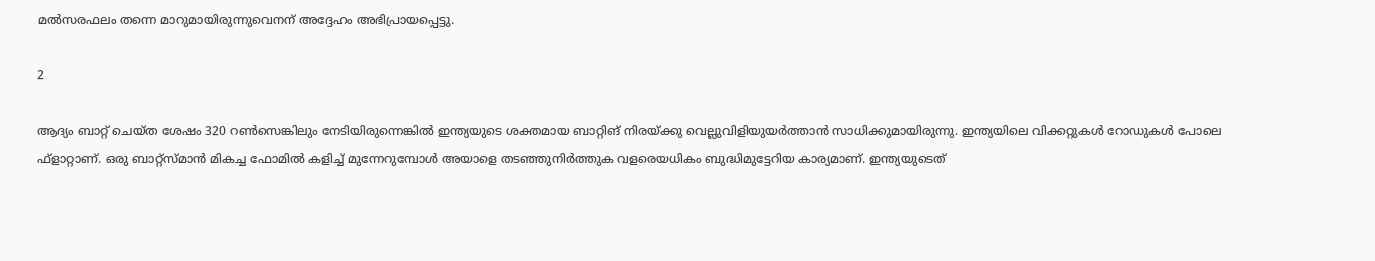മല്‍സരഫലം തന്നെ മാറുമായിരുന്നുവെനന് അദ്ദേഹം അഭിപ്രായപ്പെട്ടു.

2

ആദ്യം ബാറ്റ് ചെയ്ത ശേഷം 320 റണ്‍സെങ്കിലും നേടിയിരുന്നെങ്കില്‍ ഇന്ത്യയുടെ ശക്തമായ ബാറ്റിങ് നിരയ്ക്കു വെല്ലുവിളിയുയര്‍ത്താന്‍ സാധിക്കുമായിരുന്നു. ഇന്ത്യയിലെ വിക്കറ്റുകള്‍ റോഡുകള്‍ പോലെ ഫ്‌ളാറ്റാണ്. ഒരു ബാറ്റ്‌സ്മാന്‍ മികച്ച ഫോമില്‍ കളിച്ച് മുന്നേറുമ്പോള്‍ അയാളെ തടഞ്ഞുനിര്‍ത്തുക വളരെയധികം ബുദ്ധിമുട്ടേറിയ കാര്യമാണ്. ഇന്ത്യയുടെത്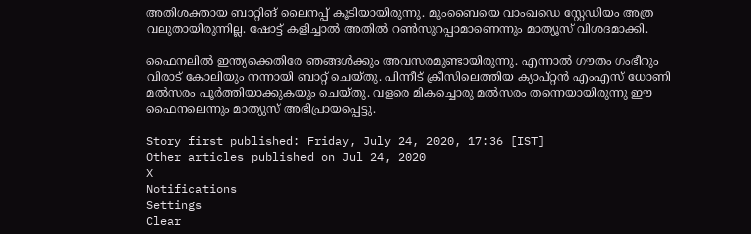അതിശക്തായ ബാറ്റിങ് ലൈനപ്പ് കൂടിയായിരുന്നു. മുംബൈയെ വാംഖഡെ സ്റ്റേഡിയം അത്ര വലുതായിരുന്നില്ല. ഷോട്ട് കളിച്ചാല്‍ അതില്‍ റണ്‍സുറപ്പാമാണെന്നും മാത്യൂസ് വിശദമാക്കി.

ഫൈനലില്‍ ഇന്ത്യക്കെതിരേ ഞങ്ങള്‍ക്കും അവസരമുണ്ടായിരുന്നു. എന്നാല്‍ ഗൗതം ഗംഭീറും വിരാട് കോലിയും നന്നായി ബാറ്റ് ചെയ്തു. പിന്നീട് ക്രീസിലെത്തിയ ക്യാപ്റ്റന്‍ എംഎസ് ധോണി മല്‍സരം പൂര്‍ത്തിയാക്കുകയും ചെയ്തു. വളരെ മികച്ചൊരു മല്‍സരം തന്നെയായിരുന്നു ഈ ഫൈനലെന്നും മാത്യുസ് അഭിപ്രായപ്പെട്ടു.

Story first published: Friday, July 24, 2020, 17:36 [IST]
Other articles published on Jul 24, 2020
X
Notifications
Settings
Clear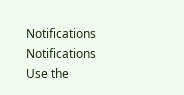Notifications
Notifications
Use the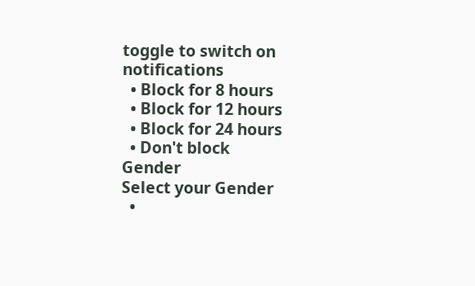toggle to switch on notifications
  • Block for 8 hours
  • Block for 12 hours
  • Block for 24 hours
  • Don't block
Gender
Select your Gender
  •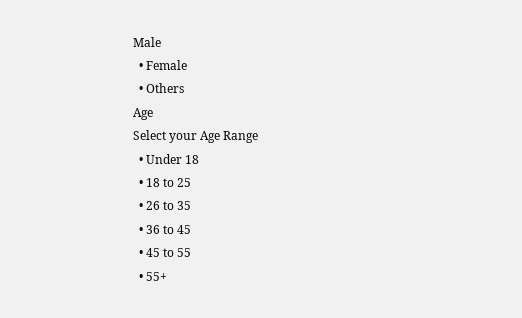Male
  • Female
  • Others
Age
Select your Age Range
  • Under 18
  • 18 to 25
  • 26 to 35
  • 36 to 45
  • 45 to 55
  • 55+